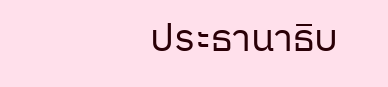ประธานาธิบ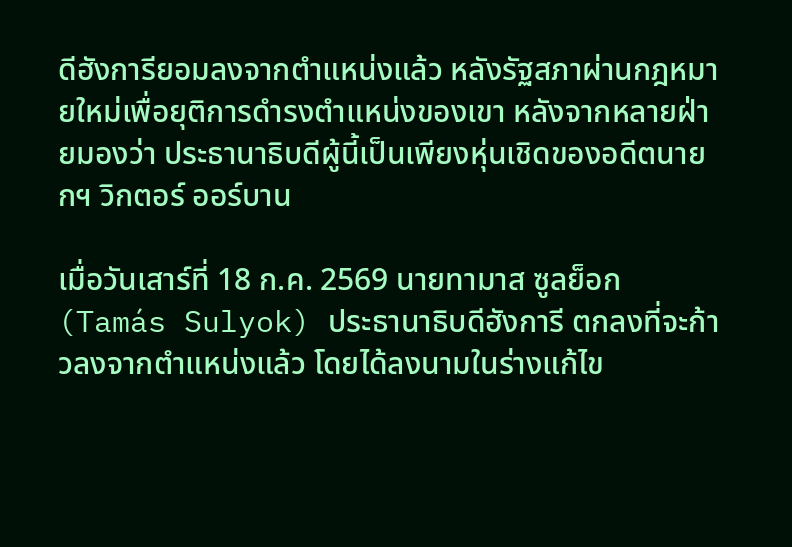ดีฮังการียอมลงจากตำแหน่งแล้ว หลังรัฐสภาผ่านกฎหมายใหม่เพื่อยุติการดำรงตำแหน่งของเขา หลังจากหลายฝ่ายมองว่า ประธานาธิบดีผู้นี้เป็นเพียงหุ่นเชิดของอดีตนายกฯ วิกตอร์ ออร์บาน

เมื่อวันเสาร์ที่ 18 ก.ค. 2569 นายทามาส ซูลย็อก (Tamás Sulyok) ประธานาธิบดีฮังการี ตกลงที่จะก้าวลงจากตำแหน่งแล้ว โดยได้ลงนามในร่างแก้ไข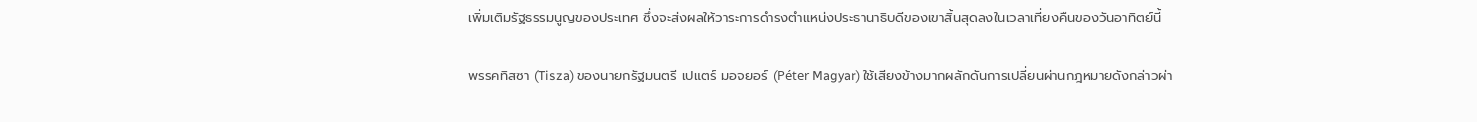เพิ่มเติมรัฐธรรมนูญของประเทศ ซึ่งจะส่งผลให้วาระการดำรงตำแหน่งประธานาธิบดีของเขาสิ้นสุดลงในเวลาเที่ยงคืนของวันอาทิตย์นี้

พรรคทิสซา (Tisza) ของนายกรัฐมนตรี เปแตร์ มอจยอร์ (Péter Magyar) ใช้เสียงข้างมากผลักดันการเปลี่ยนผ่านกฎหมายดังกล่าวผ่า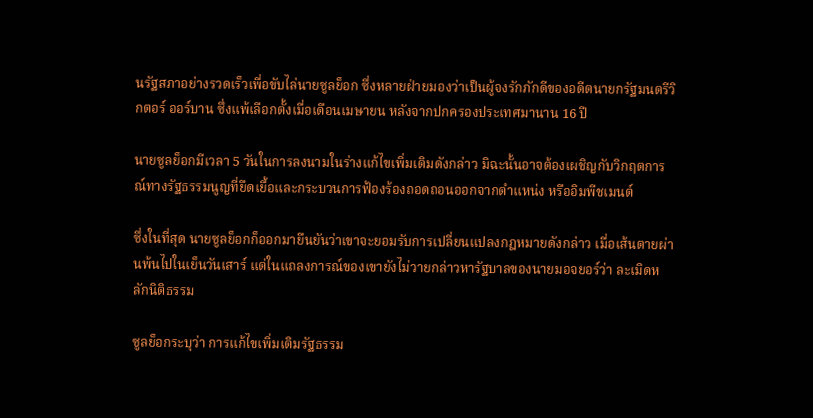นรัฐสภาอย่างรวดเร็วเพื่อขับไล่นายซูลย็อก ซึ่งหลายฝ่ายมองว่าเป็นผู้จงรักภักดีของอดีตนายกรัฐมนตรีวิกตอร์ ออร์บาน ซึ่งแพ้เลือกตั้งเมื่อเดือนเมษายน หลังจากปกครองประเทศมานาน 16 ปี

นายซูลย็อกมีเวลา 5 วันในการลงนามในร่างแก้ไขเพิ่มเติมดังกล่าว มิฉะนั้นอาจต้องเผชิญกับวิกฤตการณ์ทางรัฐธรรมนูญที่ยืดเยื้อและกระบวนการฟ้องร้องถอดถอนออกจากตำแหน่ง หรืออิมพีชเมนต์

ซึ่งในที่สุด นายซูลย็อกก็ออกมายืนยันว่าเขาจะยอมรับการเปลี่ยนแปลงกฎหมายดังกล่าว เมื่อเส้นตายผ่านพ้นไปในเย็นวันเสาร์ แต่ในแถลงการณ์ของเขายังไม่วายกล่าวหารัฐบาลของนายมอจยอร์ว่า ละเมิดหลักนิติธรรม

ซูลย็อกระบุว่า การแก้ไขเพิ่มเติมรัฐธรรม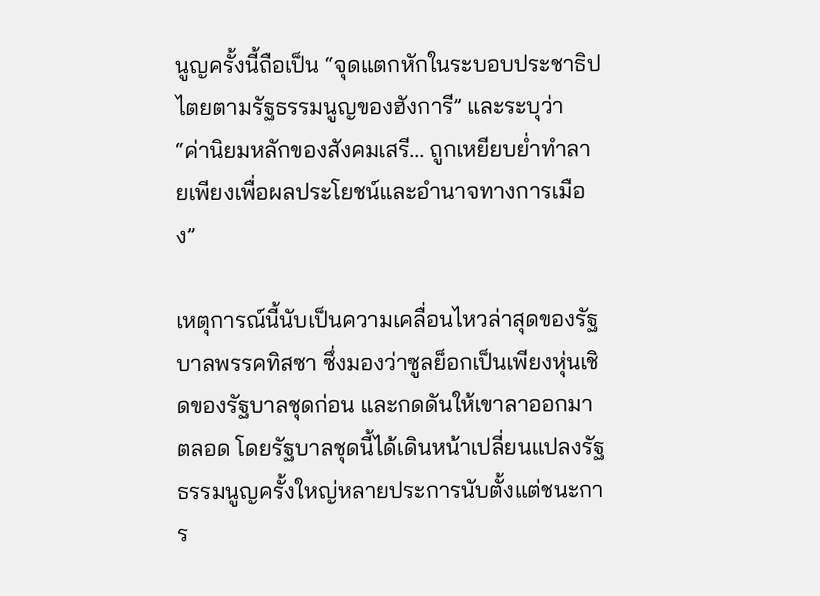นูญครั้งนี้ถือเป็น “จุดแตกหักในระบอบประชาธิปไตยตามรัฐธรรมนูญของฮังการี” และระบุว่า “ค่านิยมหลักของสังคมเสรี... ถูกเหยียบย่ำทำลายเพียงเพื่อผลประโยชน์และอำนาจทางการเมือง”

เหตุการณ์นี้นับเป็นความเคลื่อนไหวล่าสุดของรัฐบาลพรรคทิสซา ซึ่งมองว่าซูลย็อกเป็นเพียงหุ่นเชิดของรัฐบาลชุดก่อน และกดดันให้เขาลาออกมาตลอด โดยรัฐบาลชุดนี้ได้เดินหน้าเปลี่ยนแปลงรัฐธรรมนูญครั้งใหญ่หลายประการนับตั้งแต่ชนะการ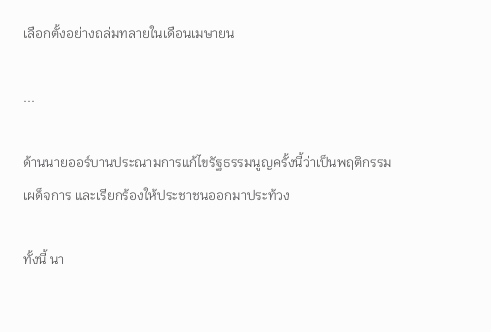เลือกตั้งอย่างถล่มทลายในเดือนเมษายน

...

ด้านนายออร์บานประณามการแก้ไขรัฐธรรมนูญครั้งนี้ว่าเป็นพฤติกรรมเผด็จการ และเรียกร้องให้ประชาชนออกมาประท้วง

ทั้งนี้ นา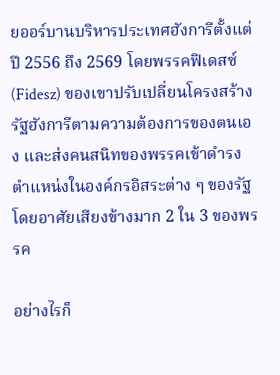ยออร์บานบริหารประเทศฮังการีตั้งแต่ปี 2556 ถึง 2569 โดยพรรคฟิเดสซ์ (Fidesz) ของเขาปรับเปลี่ยนโครงสร้างรัฐฮังการีตามความต้องการของตนเอง และส่งคนสนิทของพรรคเข้าดำรงตำแหน่งในองค์กรอิสระต่าง ๆ ของรัฐ โดยอาศัยเสียงข้างมาก 2 ใน 3 ของพรรค

อย่างไรก็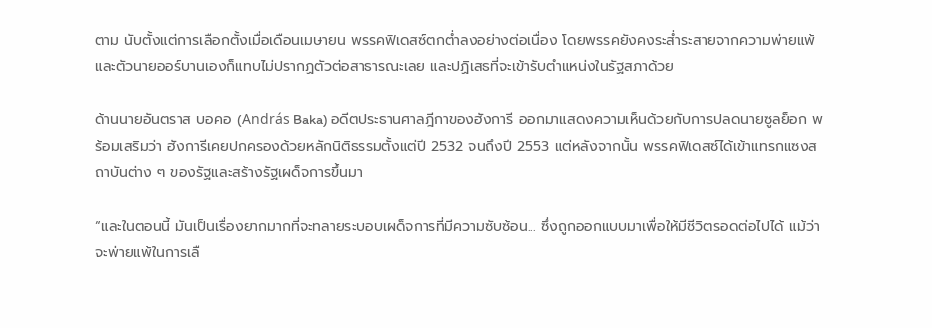ตาม นับตั้งแต่การเลือกตั้งเมื่อเดือนเมษายน พรรคฟิเดสซ์ตกต่ำลงอย่างต่อเนื่อง โดยพรรคยังคงระส่ำระสายจากความพ่ายแพ้ และตัวนายออร์บานเองก็แทบไม่ปรากฏตัวต่อสาธารณะเลย และปฏิเสธที่จะเข้ารับตำแหน่งในรัฐสภาด้วย

ด้านนายอันตราส บอคอ (András Baka) อดีตประธานศาลฎีกาของฮังการี ออกมาแสดงความเห็นด้วยกับการปลดนายซูลย็อก พร้อมเสริมว่า ฮังการีเคยปกครองด้วยหลักนิติธรรมตั้งแต่ปี 2532 จนถึงปี 2553 แต่หลังจากนั้น พรรคฟิเดสซ์ได้เข้าแทรกแซงสถาบันต่าง ๆ ของรัฐและสร้างรัฐเผด็จการขึ้นมา

“และในตอนนี้ มันเป็นเรื่องยากมากที่จะทลายระบอบเผด็จการที่มีความซับซ้อน... ซึ่งถูกออกแบบมาเพื่อให้มีชีวิตรอดต่อไปได้ แม้ว่าจะพ่ายแพ้ในการเลื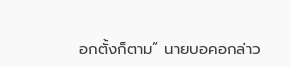อกตั้งก็ตาม” นายบอคอกล่าว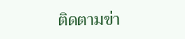ติดตามข่า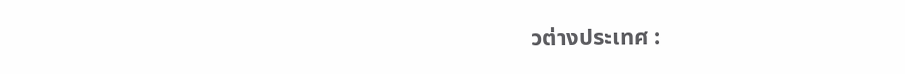วต่างประเทศ :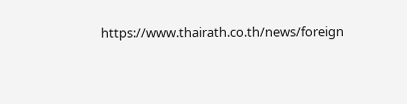https://www.thairath.co.th/news/foreign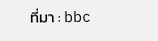ที่มา : bbc